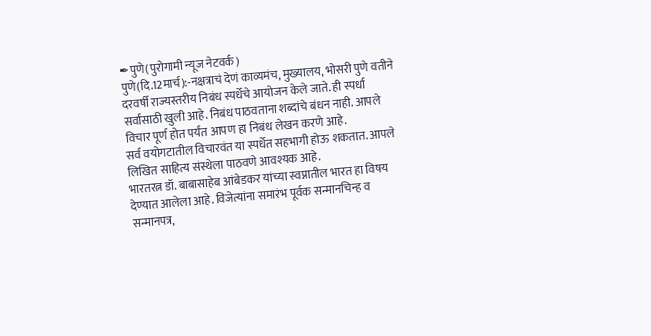✒पुणे(पुरोगामी न्यूज नेटवर्क)
पुणे(दि.12मार्च):-नक्षत्राचं देणं काव्यमंच, मुख्यालय, भोसरी पुणे वतीने दरवर्षी राज्यस्तरीय निबंध स्पर्धेचे आयोजन केले जाते. ही स्पर्धा सर्वांसाठी खुली आहे. निबंध पाठवताना शब्दांचे बंधन नाही. आपले विचार पूर्ण होत पर्यंत आपण हा निबंध लेखन करणे आहे.
सर्व वयोगटातील विचारवंत या स्पर्धेत सहभागी होऊ शकतात. आपले लिखित साहित्य संस्थेला पाठवणे आवश्यक आहे.
भारतरत्न डॉ. बाबासाहेब आंबेडकर यांच्या स्वप्नातील भारत हा विषय देण्यात आलेला आहे. विजेत्यांना समारंभ पूर्वक सन्मानचिन्ह व सन्मानपत्र,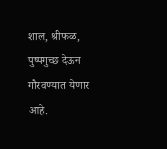शाल, श्रीफळ, पुष्पगुच्छ देऊन गौरवण्यात येणार आहे.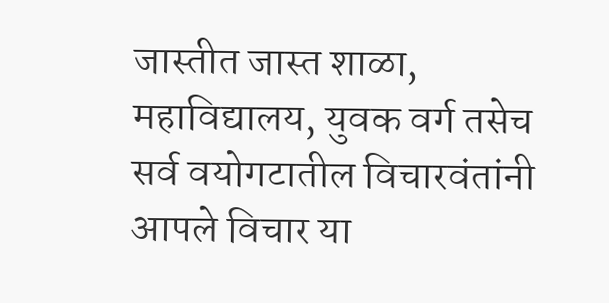जास्तीत जास्त शाळा, महाविद्यालय, युवक वर्ग तसेच सर्व वयोगटातील विचारवंतांनी आपले विचार या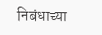निबंधाच्या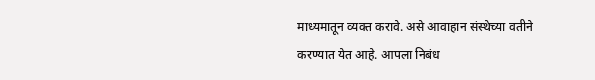माध्यमातून व्यक्त करावे. असे आवाहान संस्थेच्या वतीने करण्यात येत आहे. आपला निबंध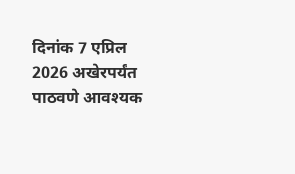दिनांक 7 एप्रिल 2026 अखेरपर्यंत पाठवणे आवश्यक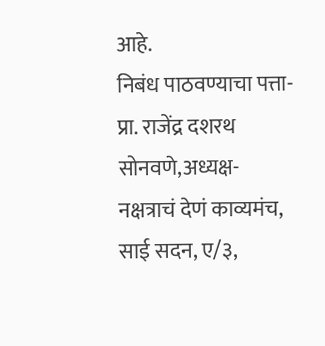आहे.
निबंध पाठवण्याचा पत्ता-प्रा. राजेंद्र दशरथ सोनवणे,अध्यक्ष-नक्षत्राचं देणं काव्यमंच, साई सदन, ए/३,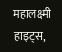महालक्ष्मी हाइट्स,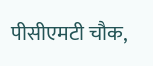पीसीएमटी चौक,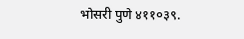भोसरी पुणे ४११०३९.